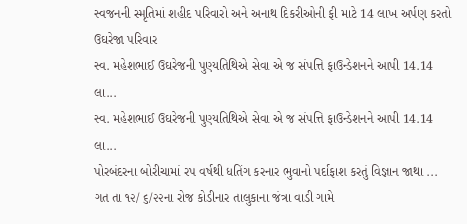સ્વજનની સ્મૃતિમાં શહીદ પરિવારો અને અનાથ દિકરીઓની ફી માટે 14 લાખ અર્પણ કરતો ઉઘરેજા પરિવાર
સ્વ. મહેશભાઈ ઉઘરેજની પુણ્યતિથિએ સેવા એ જ સંપત્તિ ફાઉન્ડેશનને આપી 14.14 લા...
સ્વ. મહેશભાઈ ઉઘરેજની પુણ્યતિથિએ સેવા એ જ સંપત્તિ ફાઉન્ડેશનને આપી 14.14 લા...
પોરબંદરના બોરીચામાં રપ વર્ષથી ધતિંગ કરનાર ભુવાનો પર્દાફાશ કરતું વિજ્ઞાન જાથા ...
ગત તા ૧૨/ ૬/૨૨ના રોજ કોડીનાર તાલુકાના જંત્રા વાડી ગામે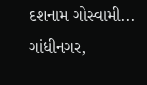દશનામ ગોસ્વામી...
ગાંધીનગર,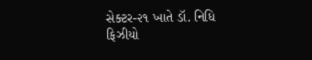સેક્ટર-૨૧ ખાતે ડૉ. નિધિ ફિઝીયો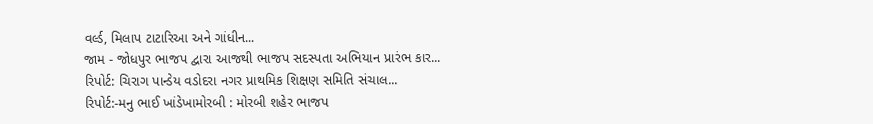વર્લ્ડ, મિલાપ ટાટારિઆ અને ગાંધીન...
જામ - જોધપુર ભાજપ દ્વારા આજથી ભાજપ સદસ્પતા અભિયાન પ્રારંભ કાર...
રિપોર્ટ: ચિરાગ પાન્ડેય વડોદરા નગર પ્રાથમિક શિક્ષણ સમિતિ સંચાલ...
રિપોર્ટ:-મનુ ભાઈ ખાંડેખામોરબી : મોરબી શહેર ભાજપ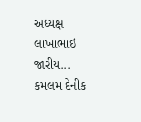અધ્યક્ષ લાખાભાઇ જારીય...
કમલમ દેનીક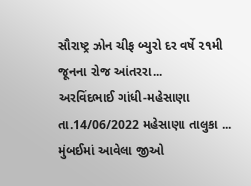સૌરાષ્ટ્ર ઝોન ચીફ બ્યુરો દર વર્ષે ૨૧મી જૂનના રોજ આંતરરા...
અરવિંદભાઈ ગાંધી-મહેસાણા તા.14/06/2022 મહેસાણા તાલુકા ...
મુંબઈમાં આવેલા જીઓ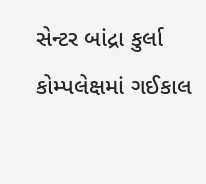સેન્ટર બાંદ્રા કુર્લા કોમ્પલેક્ષમાં ગઈકાલ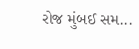રોજ મુંબઈ સમ...